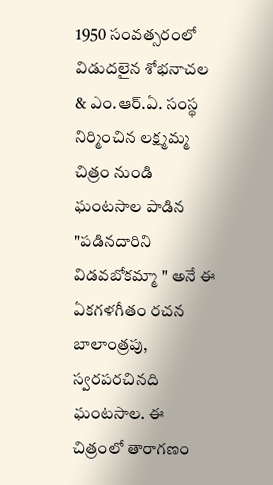1950 సంవత్సరంలో విడుదలైన శోభనాచల & ఎం.ఆర్.ఏ. సంస్థ నిర్మించిన లక్ష్మమ్మ చిత్రం నుండి ఘంటసాల పాడిన "పడినదారిని విడవబోకమ్మా " అనే ఈ ఏకగళగీతం రచన బాలాంత్రపు, స్వరపరచినది ఘంటసాల. ఈ చిత్రంలో తారాగణం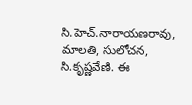సి.హెచ్.నారాయణరావు, మాలతి, సులోచన, సి.కృష్ణవేణి. ఈ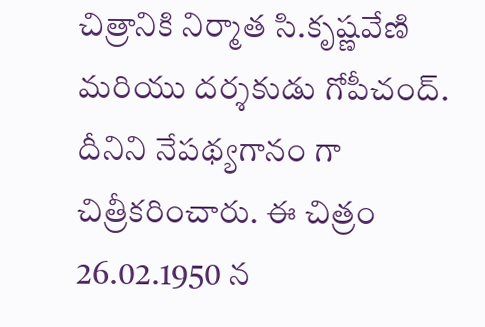చిత్రానికి నిర్మాత సి.కృష్ణవేణి మరియు దర్శకుడు గోపీచంద్. దీనిని నేపథ్యగానం గా చిత్రీకరించారు. ఈ చిత్రం 26.02.1950 న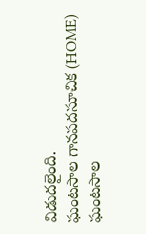విడుదలైంది.
ఘంటసాల గానపదసూచిక (HOME)
ఘంటసాల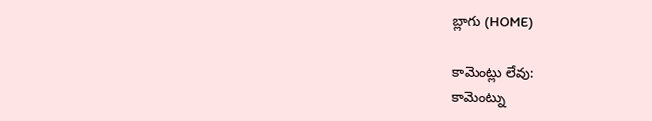బ్లాగు (HOME)

కామెంట్లు లేవు:
కామెంట్ను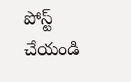పోస్ట్ చేయండి